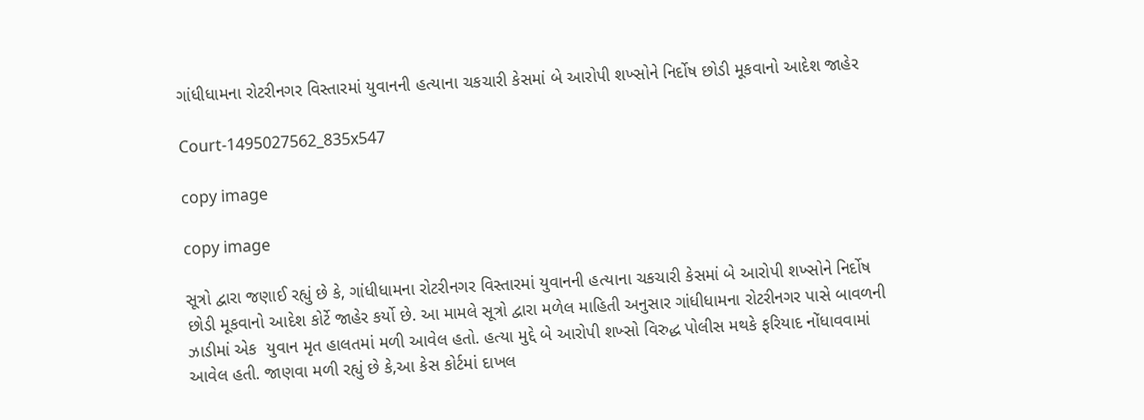ગાંધીધામના રોટરીનગર વિસ્તારમાં યુવાનની હત્યાના ચકચારી કેસમાં બે આરોપી શખ્સોને નિર્દોષ છોડી મૂકવાનો આદેશ જાહેર

Court-1495027562_835x547

copy image

copy image

સૂત્રો દ્વારા જણાઈ રહ્યું છે કે, ગાંધીધામના રોટરીનગર વિસ્તારમાં યુવાનની હત્યાના ચકચારી કેસમાં બે આરોપી શખ્સોને નિર્દોષ છોડી મૂકવાનો આદેશ કોર્ટે જાહેર કર્યો છે. આ મામલે સૂત્રો દ્વારા મળેલ માહિતી અનુસાર ગાંધીધામના રોટરીનગર પાસે બાવળની ઝાડીમાં એક  યુવાન મૃત હાલતમાં મળી આવેલ હતો. હત્યા મુદ્દે બે આરોપી શખ્સો વિરુદ્ધ પોલીસ મથકે ફરિયાદ નોંધાવવામાં આવેલ હતી. જાણવા મળી રહ્યું છે કે,આ કેસ કોર્ટમાં દાખલ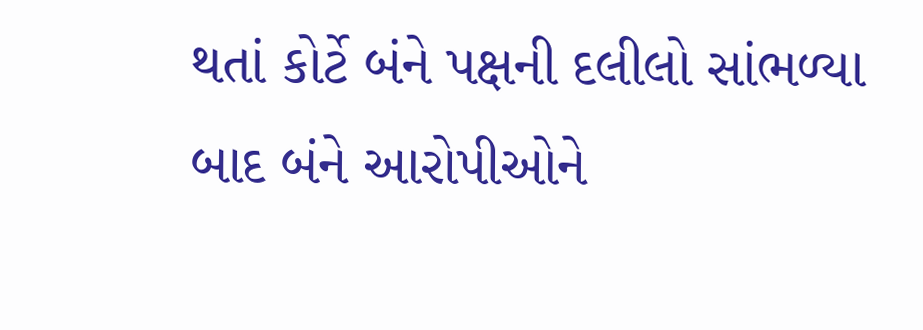થતાં કોર્ટે બંને પક્ષની દલીલો સાંભળ્યા બાદ બંને આરોપીઓને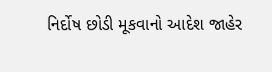નિર્દોષ છોડી મૂકવાનો આદેશ જાહેર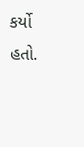કર્યો હતો.